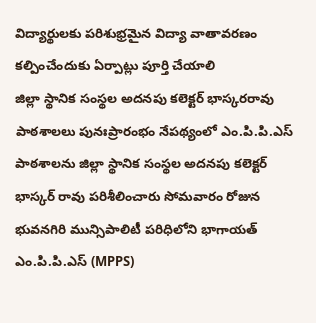విద్యార్థులకు పరిశుభ్రమైన విద్యా వాతావరణం కల్పించేందుకు ఏర్పాట్లు పూర్తి చేయాలి
జిల్లా స్థానిక సంస్థల అదనపు కలెక్టర్ భాస్కరరావు
పాఠశాలలు పునఃప్రారంభం నేపథ్యంలో ఎం.పి.పి.ఎస్ పాఠశాలను జిల్లా స్థానిక సంస్థల అదనపు కలెక్టర్ భాస్కర్ రావు పరిశీలించారు సోమవారం రోజున భువనగిరి మున్సిపాలిటీ పరిధిలోని భాగాయత్ ఎం.పి.పి.ఎస్ (MPPS)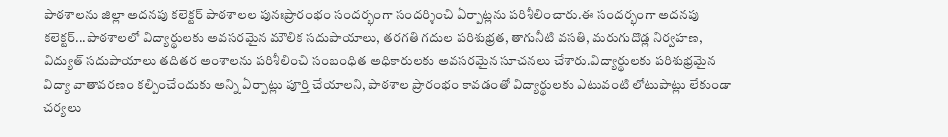పాఠశాలను జిల్లా అదనపు కలెక్టర్ పాఠశాలల పునఃప్రారంభం సందర్భంగా సందర్శించి ఏర్పాట్లను పరిశీలించారు.ఈ సందర్భంగా అదనపు కలెక్టర్...పాఠశాలలో విద్యార్థులకు అవసరమైన మౌలిక సదుపాయాలు, తరగతి గదుల పరిశుభ్రత, తాగునీటి వసతి, మరుగుదొడ్ల నిర్వహణ, విద్యుత్ సదుపాయాలు తదితర అంశాలను పరిశీలించి సంబంధిత అధికారులకు అవసరమైన సూచనలు చేశారు.విద్యార్థులకు పరిశుభ్రమైన విద్యా వాతావరణం కల్పించేందుకు అన్ని ఏర్పాట్లు పూర్తి చేయాలని, పాఠశాల ప్రారంభం కావడంతో విద్యార్థులకు ఎటువంటి లోటుపాట్లు లేకుండా చర్యలు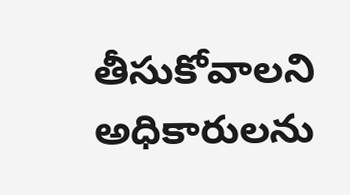తీసుకోవాలని అధికారులను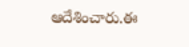ఆదేశించారు.ఈ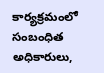కార్యక్రమంలో సంబంధిత అధికారులు,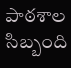పాఠశాల సిబ్బంది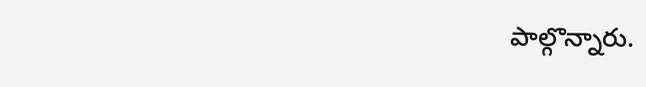పాల్గొన్నారు.